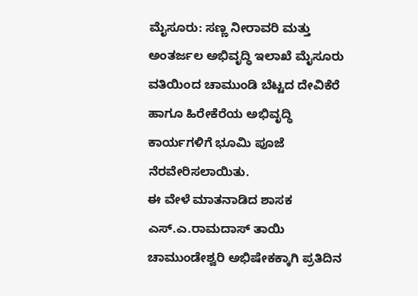ಮೈಸೂರು: ಸಣ್ಣ ನೀರಾವರಿ ಮತ್ತು ಅಂತರ್ಜಲ ಅಭಿವೃದ್ಧಿ ಇಲಾಖೆ ಮೈಸೂರು ವತಿಯಿಂದ ಚಾಮುಂಡಿ ಬೆಟ್ಟದ ದೇವಿಕೆರೆ ಹಾಗೂ ಹಿರೇಕೆರೆಯ ಅಭಿವೃದ್ಧಿ ಕಾರ್ಯಗಳಿಗೆ ಭೂಮಿ ಪೂಜೆ ನೆರವೇರಿಸಲಾಯಿತು.
ಈ ವೇಳೆ ಮಾತನಾಡಿದ ಶಾಸಕ ಎಸ್.ಎ.ರಾಮದಾಸ್ ತಾಯಿ ಚಾಮುಂಡೇಶ್ವರಿ ಅಭಿಷೇಕಕ್ಕಾಗಿ ಪ್ರತಿದಿನ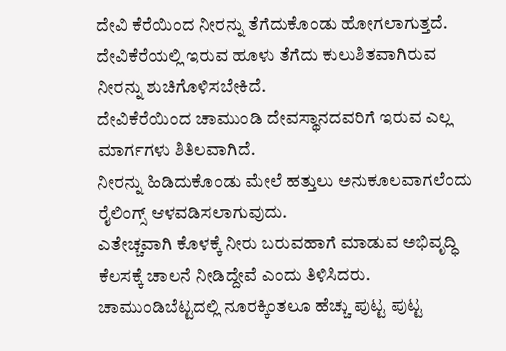ದೇವಿ ಕೆರೆಯಿಂದ ನೀರನ್ನು ತೆಗೆದುಕೊಂಡು ಹೋಗಲಾಗುತ್ತದೆ.
ದೇವಿಕೆರೆಯಲ್ಲಿ ಇರುವ ಹೂಳು ತೆಗೆದು ಕುಲುಶಿತವಾಗಿರುವ ನೀರನ್ನು ಶುಚಿಗೊಳಿಸಬೇಕಿದೆ.
ದೇವಿಕೆರೆಯಿಂದ ಚಾಮುಂಡಿ ದೇವಸ್ಥಾನದವರಿಗೆ ಇರುವ ಎಲ್ಲ ಮಾರ್ಗಗಳು ಶಿತಿಲವಾಗಿದೆ.
ನೀರನ್ನು ಹಿಡಿದುಕೊಂಡು ಮೇಲೆ ಹತ್ತುಲು ಅನುಕೂಲವಾಗಲೆಂದು ರೈಲಿಂಗ್ಸ್ ಆಳವಡಿಸಲಾಗುವುದು.
ಎತೇಚ್ಚವಾಗಿ ಕೊಳಕ್ಕೆ ನೀರು ಬರುವಹಾಗೆ ಮಾಡುವ ಅಭಿವೃದ್ಧಿ ಕೆಲಸಕ್ಕೆ ಚಾಲನೆ ನೀಡಿದ್ದೇವೆ ಎಂದು ತಿಳಿಸಿದರು.
ಚಾಮುಂಡಿಬೆಟ್ಟದಲ್ಲಿ ನೂರಕ್ಕಿಂತಲೂ ಹೆಚ್ಚು ಪುಟ್ಟ ಪುಟ್ಟ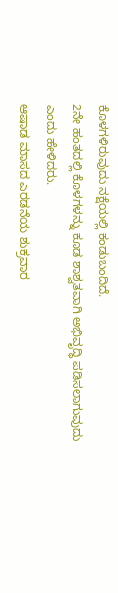ಕೊಳಗಳಿರುವುದು ನಕ್ಷೆಯಲ್ಲಿ ಕಂಡುಬಂದಿದೆ.
2ನೇ ಹಂತದಲ್ಲಿ ಕೊಳಗಳನ್ನು ಕೂಡ ಶಾಶ್ವತವಾಗಿ ಅಭಿವೃದ್ಧಿ ಪಡಿಸಲಾಗುವುದು ಎಂದು ಹೇಳಿದರು.
ಆಷಾಡ ಮಾಸದ ಎರಡನೆಯ ಶುಕ್ರವಾರ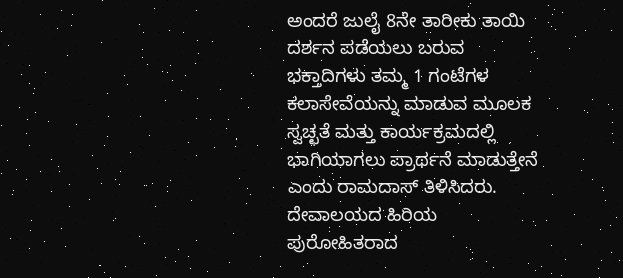ಅಂದರೆ ಜುಲೈ 8ನೇ ತಾರೀಕು ತಾಯಿ ದರ್ಶನ ಪಡೆಯಲು ಬರುವ ಭಕ್ತಾದಿಗಳು ತಮ್ಮ 1 ಗಂಟೆಗಳ ಕಲಾಸೇವೆಯನ್ನು ಮಾಡುವ ಮೂಲಕ ಸ್ವಚ್ಛತೆ ಮತ್ತು ಕಾರ್ಯಕ್ರಮದಲ್ಲಿ ಭಾಗಿಯಾಗಲು ಪ್ರಾರ್ಥನೆ ಮಾಡುತ್ತೇನೆ ಎಂದು ರಾಮದಾಸ್ ತಿಳಿಸಿದರು.
ದೇವಾಲಯದ ಹಿರಿಯ ಪುರೋಹಿತರಾದ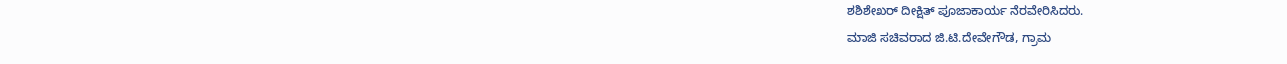ಶಶಿಶೇಖರ್ ದೀಕ್ಷಿತ್ ಪೂಜಾಕಾರ್ಯ ನೆರವೇರಿಸಿದರು.
ಮಾಜಿ ಸಚಿವರಾದ ಜಿ.ಟಿ.ದೇವೇಗೌಡ, ಗ್ರಾಮ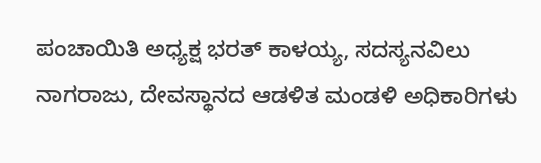ಪಂಚಾಯಿತಿ ಅಧ್ಯಕ್ಷ ಭರತ್ ಕಾಳಯ್ಯ, ಸದಸ್ಯನವಿಲು ನಾಗರಾಜು, ದೇವಸ್ಥಾನದ ಆಡಳಿತ ಮಂಡಳಿ ಅಧಿಕಾರಿಗಳು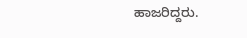ಹಾಜರಿದ್ದರು.